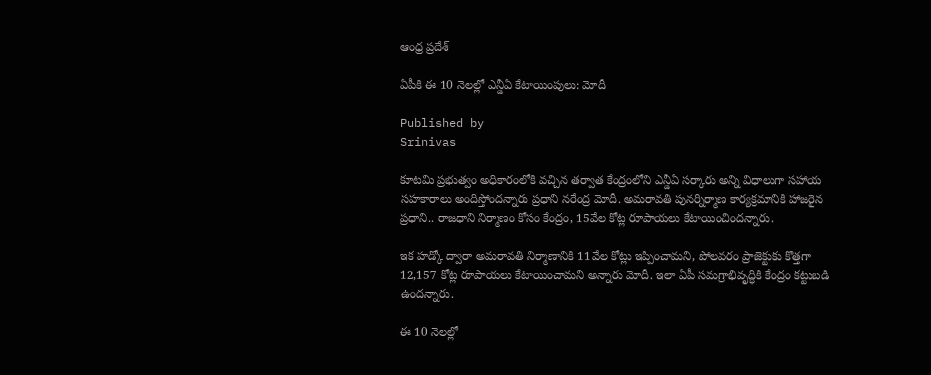ఆంధ్ర ప్రదేశ్

ఏపీకి ఈ 10 నెలల్లో ఎన్డీఏ కేటాయింపులు: మోదీ

Published by
Srinivas

కూటమి ప్రభుత్వం అధికారంలోకి వచ్చిన తర్వాత కేంద్రంలోని ఎన్డీఏ సర్కారు అన్ని విధాలుగా సహాయ సహకారాలు అందిస్తోందన్నారు ప్రధాని నరేంద్ర మోదీ. అమరావతి పునర్నిర్మాణ కార్యక్రమానికి హాజరైన ప్రధాని.. రాజధాని నిర్మాణం కోసం కేంద్రం, 15వేల కోట్ల రూపాయలు కేటాయించిందన్నారు.

ఇక హడ్కో ద్వారా అమరావతి నిర్మాణానికి 11వేల కోట్లు ఇప్పించామని, పోలవరం ప్రాజెక్టుకు కొత్తగా 12,157 కోట్ల రూపాయలు కేటాయించామని అన్నారు మోదీ. ఇలా ఏపీ సమగ్రాభివృద్ధికి కేంద్రం కట్టుబడి ఉందన్నారు.

ఈ 10 నెలల్లో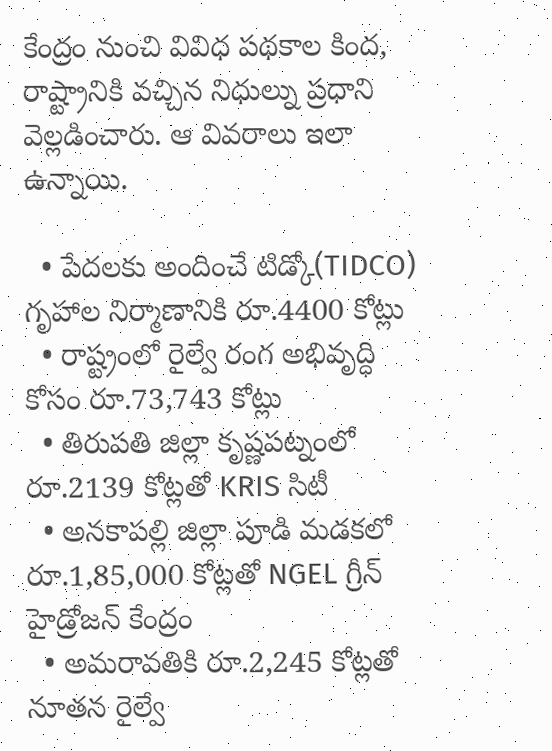కేంద్రం నుంచి వివిధ పథకాల కింద, రాష్ట్రానికి వచ్చిన నిధుల్ను ప్రధాని వెల్లడించారు. ఆ వివరాలు ఇలా ఉన్నాయి.

  • పేదలకు అందించే టిడ్కో(TIDCO) గృహాల నిర్మాణానికి రూ.4400 కోట్లు
  • రాష్ట్రంలో రైల్వే రంగ అభివృద్ధి కోసం రూ.73,743 కోట్లు
  • తిరుపతి జిల్లా కృష్ణపట్నంలో రూ.2139 కోట్లతో KRIS సిటీ
  • అనకాపల్లి జిల్లా పూడి మడకలో రూ.1,85,000 కోట్లతో NGEL గ్రీన్ హైడ్రోజన్ కేంద్రం
  • అమరావతికి రూ.2,245 కోట్లతో నూతన రైల్వే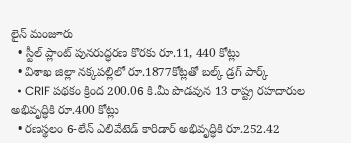లైన్ మంజూరు
  • స్టీల్ ప్లాంట్ పునరుద్ధరణ కొరకు రూ.11, 440 కోట్లు
  • విశాఖ జిల్లా నక్కపల్లిలో రూ.1877కోట్లతో బల్క్ డ్రగ్ పార్క్
  • CRIF పథకం క్రింద 200.06 కి.మీ పొడవున 13 రాష్ట్ర రహదారుల అభివృద్ధికి రూ.400 కోట్లు
  • రణస్థలం 6-లేన్ ఎలివేటెడ్ కారిడార్ అభివృద్ధికి రూ.252.42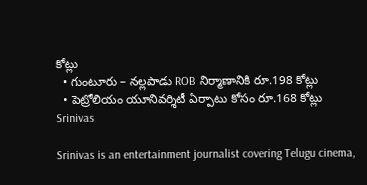కోట్లు
  • గుంటూరు – నల్లపాడు ROB నిర్మాణానికి రూ.198 కోట్లు
  • పెట్రోలియం యూనివర్శిటీ ఏర్పాటు కోసం రూ.168 కోట్లు
Srinivas

Srinivas is an entertainment journalist covering Telugu cinema,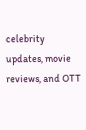celebrity updates, movie reviews, and OTT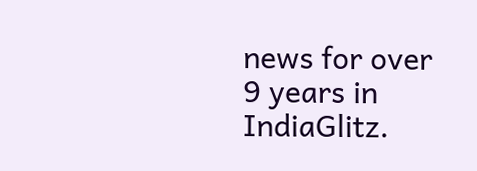news for over 9 years in IndiaGlitz.